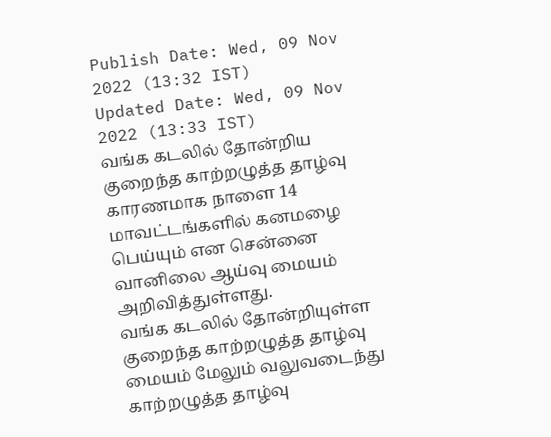Publish Date: Wed, 09 Nov 2022 (13:32 IST)
Updated Date: Wed, 09 Nov 2022 (13:33 IST)
வங்க கடலில் தோன்றிய குறைந்த காற்றழுத்த தாழ்வு காரணமாக நாளை 14 மாவட்டங்களில் கனமழை பெய்யும் என சென்னை வானிலை ஆய்வு மையம் அறிவித்துள்ளது.
வங்க கடலில் தோன்றியுள்ள குறைந்த காற்றழுத்த தாழ்வு மையம் மேலும் வலுவடைந்து காற்றழுத்த தாழ்வு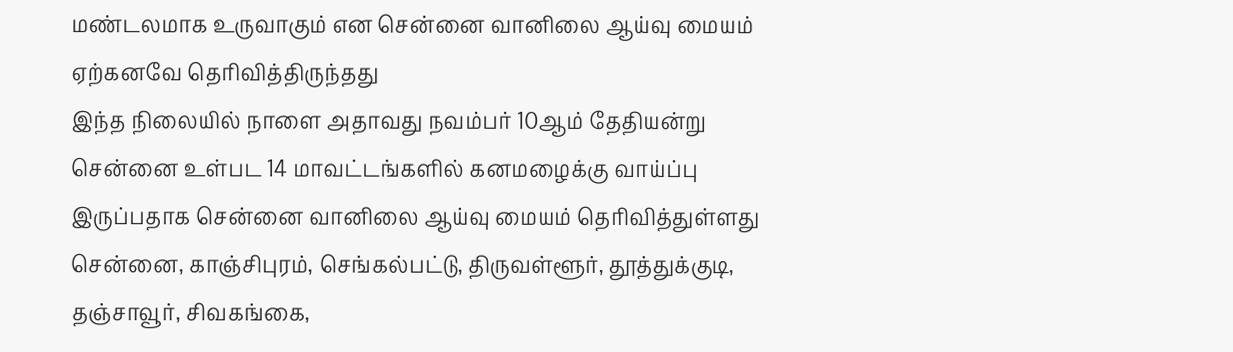மண்டலமாக உருவாகும் என சென்னை வானிலை ஆய்வு மையம் ஏற்கனவே தெரிவித்திருந்தது
இந்த நிலையில் நாளை அதாவது நவம்பர் 10ஆம் தேதியன்று சென்னை உள்பட 14 மாவட்டங்களில் கனமழைக்கு வாய்ப்பு இருப்பதாக சென்னை வானிலை ஆய்வு மையம் தெரிவித்துள்ளது
சென்னை, காஞ்சிபுரம், செங்கல்பட்டு, திருவள்ளூர், தூத்துக்குடி, தஞ்சாவூர், சிவகங்கை,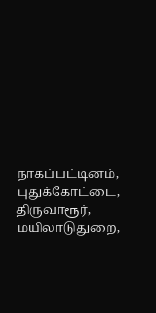நாகப்பட்டினம், புதுக்கோட்டை, திருவாரூர், மயிலாடுதுறை,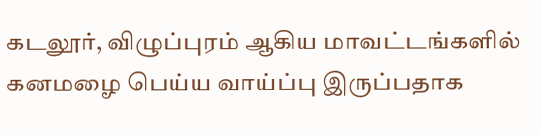கடலூர், விழுப்புரம் ஆகிய மாவட்டங்களில் கனமழை பெய்ய வாய்ப்பு இருப்பதாக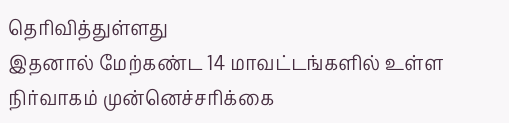தெரிவித்துள்ளது
இதனால் மேற்கண்ட 14 மாவட்டங்களில் உள்ள நிர்வாகம் முன்னெச்சரிக்கை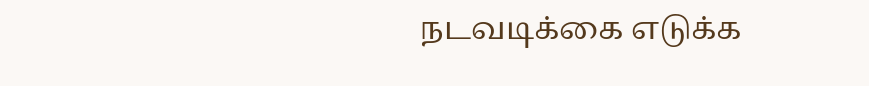நடவடிக்கை எடுக்க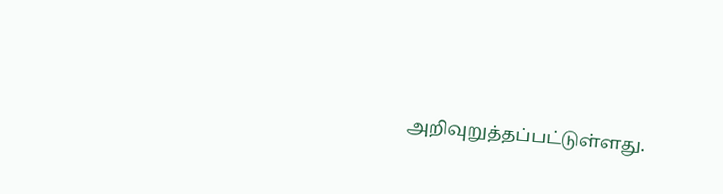அறிவுறுத்தப்பட்டுள்ளது.